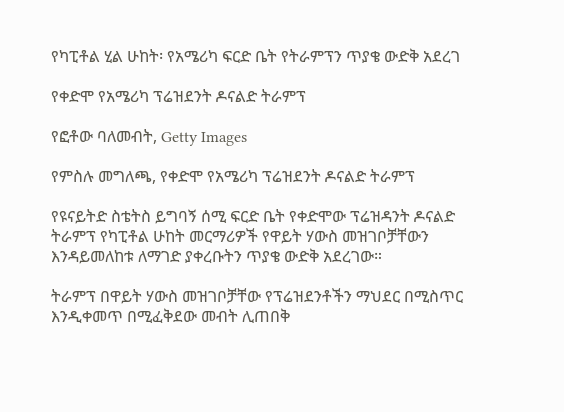የካፒቶል ሂል ሁከት፡ የአሜሪካ ፍርድ ቤት የትራምፕን ጥያቄ ውድቅ አደረገ

የቀድሞ የአሜሪካ ፕሬዝደንት ዶናልድ ትራምፕ

የፎቶው ባለመብት, Getty Images

የምስሉ መግለጫ, የቀድሞ የአሜሪካ ፕሬዝደንት ዶናልድ ትራምፕ

የዩናይትድ ስቴትስ ይግባኝ ሰሚ ፍርድ ቤት የቀድሞው ፕሬዝዳንት ዶናልድ ትራምፕ የካፒቶል ሁከት መርማሪዎች የዋይት ሃውስ መዝገቦቻቸውን እንዳይመለከቱ ለማገድ ያቀረቡትን ጥያቄ ውድቅ አደረገው።

ትራምፕ በዋይት ሃውስ መዝገቦቻቸው የፕሬዝደንቶችን ማህደር በሚስጥር እንዲቀመጥ በሚፈቅደው መብት ሊጠበቅ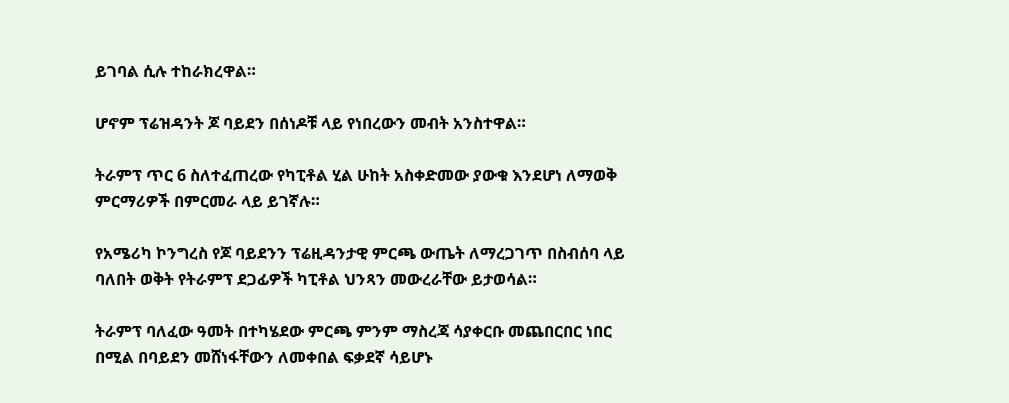ይገባል ሲሉ ተከራክረዋል።

ሆኖም ፕሬዝዳንት ጆ ባይደን በሰነዶቹ ላይ የነበረውን መብት አንስተዋል።

ትራምፕ ጥር 6 ስለተፈጠረው የካፒቶል ሂል ሁከት አስቀድመው ያውቁ እንደሆነ ለማወቅ ምርማሪዎች በምርመራ ላይ ይገኛሉ።

የአሜሪካ ኮንግረስ የጆ ባይደንን ፕሬዚዳንታዊ ምርጫ ውጤት ለማረጋገጥ በስብሰባ ላይ ባለበት ወቅት የትራምፕ ደጋፊዎች ካፒቶል ህንጻን መውረራቸው ይታወሳል።

ትራምፕ ባለፈው ዓመት በተካሄደው ምርጫ ምንም ማስረጃ ሳያቀርቡ መጨበርበር ነበር በሚል በባይደን መሸነፋቸውን ለመቀበል ፍቃደኛ ሳይሆኑ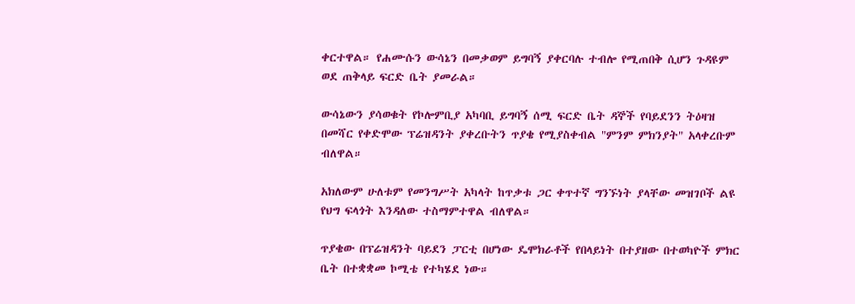ቀርተዋል። የሐሙሱን ውሳኔን በመቃወም ይግባኝ ያቀርባሉ ተብሎ የሚጠበቅ ሲሆን ጉዳዩም ወደ ጠቅላይ ፍርድ ቤት ያመራል።

ውሳኔውን ያሳወቁት የኮሎምቢያ አካባቢ ይግባኝ ሰሚ ፍርድ ቤት ዳኞች የባይደንን ትዕዛዝ በመሻር የቀድሞው ፕሬዝዳንት ያቀረቡትን ጥያቄ የሚያስቀብል "ምንም ምክንያት" አላቀረቡም ብለዋል።

አክለውም ሁለቱም የመንግሥት አካላት ከጥቃቱ ጋር ቀጥተኛ ግንኙነት ያላቸው መዝገቦች ልዩ የህግ ፍላጎት እንዳለው ተስማምተዋል ብለዋል።

ጥያቄው በፕሬዝዳንት ባይደን ፓርቲ በሆነው ዴሞክራቶች የበላይነት በተያዘው በተወካዮች ምክር ቤት በተቋቋመ ኮሚቴ የተካሄደ ነው።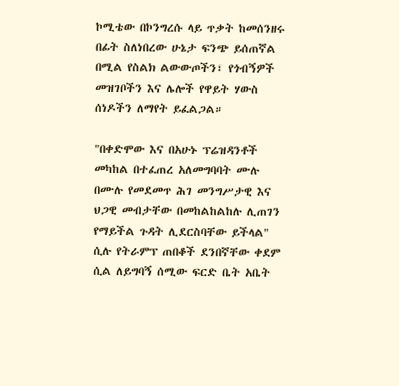ኮሚቴው በኮንግረሱ ላይ ጥቃት ከመሰንዘሩ በፊት ስለነበረው ሁኔታ ፍንጭ ይሰጠኛል በሚል የስልክ ልውውጦችን፣ የጎብኝዎች መዝገቦችን እና ሌሎች የዋይት ሃውስ ሰነዶችን ለማየት ይፈልጋል።

"በቀድሞው እና በአሁኑ ፕሬዝዳንቶች መካከል በተፈጠረ አለመግባባት ሙሉ በሙሉ የመደመጥ ሕገ መንግሥታዊ እና ህጋዊ መብታቸው በመከልከልከሉ ሊጠገን የማይችል ጉዳት ሊደርስባቸው ይችላል" ሲሉ የትራምፕ ጠበቆች ደንበኛቸው ቀደም ሲል ለይግባኝ ሰሚው ፍርድ ቤት አቤት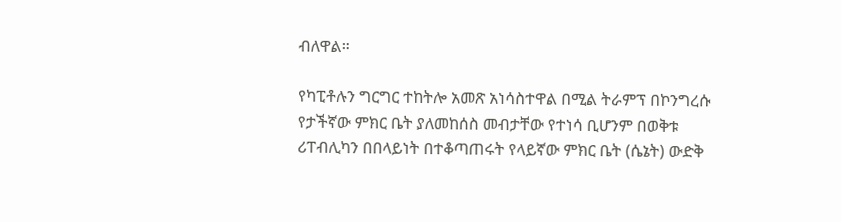ብለዋል።

የካፒቶሉን ግርግር ተከትሎ አመጽ አነሳስተዋል በሚል ትራምፕ በኮንግረሱ የታችኛው ምክር ቤት ያለመከሰስ መብታቸው የተነሳ ቢሆንም በወቅቱ ሪፐብሊካን በበላይነት በተቆጣጠሩት የላይኛው ምክር ቤት (ሴኔት) ውድቅ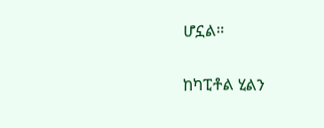ሆኗል።

ከካፒቶል ሂልን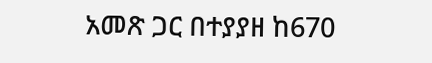አመጽ ጋር በተያያዘ ከ670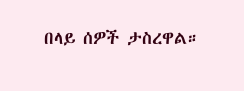በላይ ሰዎች ታስረዋል።